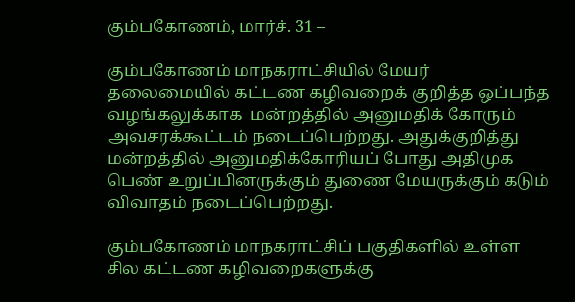கும்பகோணம், மார்ச். 31 –

கும்பகோணம் மாநகராட்சியில் மேயர் தலைமையில் கட்டண கழிவறைக் குறித்த ஒப்பந்த வழங்கலுக்காக  மன்றத்தில் அனுமதிக் கோரும் அவசரக்கூட்டம் நடைப்பெற்றது. அதுக்குறித்து மன்றத்தில் அனுமதிக்கோரியப் போது அதிமுக பெண் உறுப்பினருக்கும் துணை மேயருக்கும் கடும் விவாதம் நடைப்பெற்றது.

கும்பகோணம் மாநகராட்சிப் பகுதிகளில் உள்ள சில கட்டண கழிவறைகளுக்கு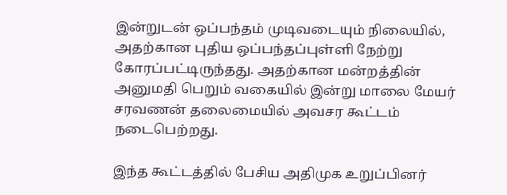இன்றுடன் ஒப்பந்தம் முடிவடையும் நிலையில், அதற்கான புதிய ஒப்பந்தப்புள்ளி நேற்று கோரப்பட்டிருந்தது. அதற்கான மன்றத்தின் அனுமதி பெறும் வகையில் இன்று மாலை மேயர் சரவணன் தலைமையில் அவசர கூட்டம் நடைபெற்றது.

இந்த கூட்டத்தில் பேசிய அதிமுக உறுப்பினர்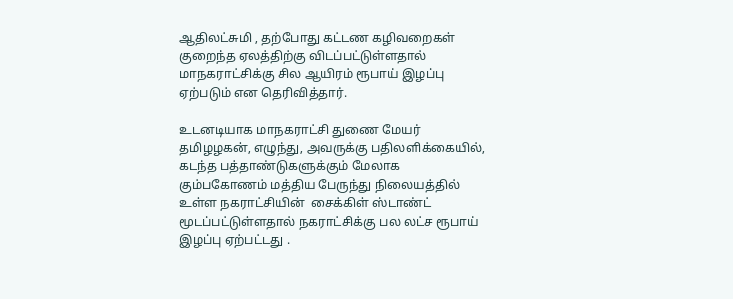ஆதிலட்சுமி , தற்போது கட்டண கழிவறைகள் குறைந்த ஏலத்திற்கு விடப்பட்டுள்ளதால் மாநகராட்சிக்கு சில ஆயிரம் ரூபாய் இழப்பு ஏற்படும் என தெரிவித்தார்.

உடனடியாக மாநகராட்சி துணை மேயர் தமிழழகன், எழுந்து, அவருக்கு பதிலளிக்கையில், கடந்த பத்தாண்டுகளுக்கும் மேலாக கும்பகோணம் மத்திய பேருந்து நிலையத்தில் உள்ள நகராட்சியின்  சைக்கிள் ஸ்டாண்ட் மூடப்பட்டுள்ளதால் நகராட்சிக்கு பல லட்ச ரூபாய் இழப்பு ஏற்பட்டது .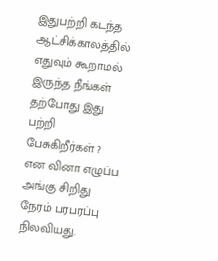இதுபற்றி கடந்த ஆட்சிக்காலத்தில் எதுவும் கூறாமல் இருந்த நீங்கள் தற்போது இது பற்றி பேசுகிறீர்கள் ? என வினா எழுப்ப அங்கு சிறிது நேரம் பரபரப்பு நிலவியது.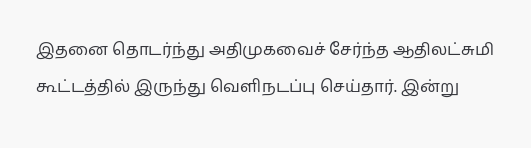இதனை தொடர்ந்து அதிமுகவைச் சேர்ந்த ஆதிலட்சுமி கூட்டத்தில் இருந்து வெளிநடப்பு செய்தார். இன்று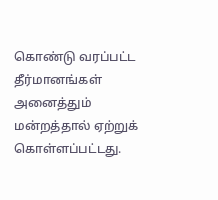கொண்டு வரப்பட்ட தீர்மானங்கள் அனைத்தும் மன்றத்தால் ஏற்றுக் கொள்ளப்பட்டது.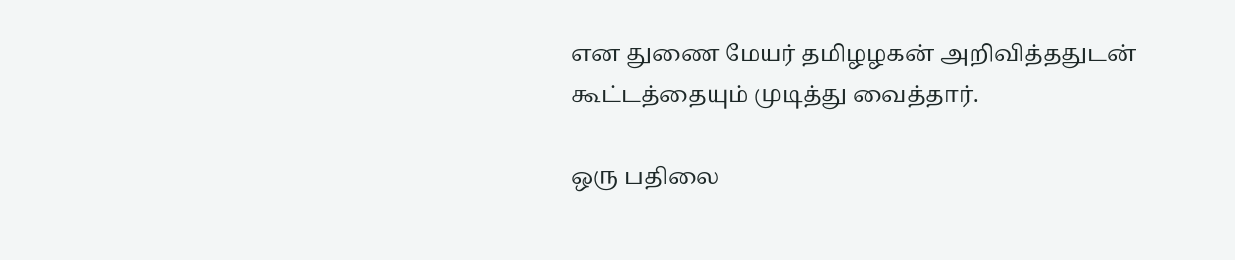என துணை மேயர் தமிழழகன் அறிவித்ததுடன் கூட்டத்தையும் முடித்து வைத்தார்.

ஒரு பதிலை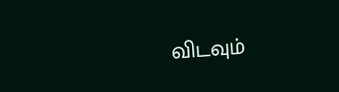விடவும்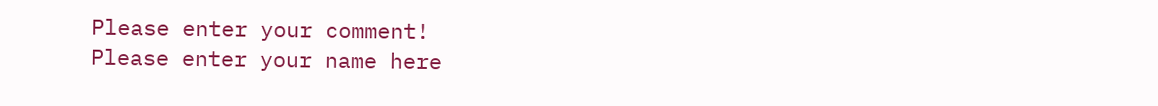Please enter your comment!
Please enter your name here